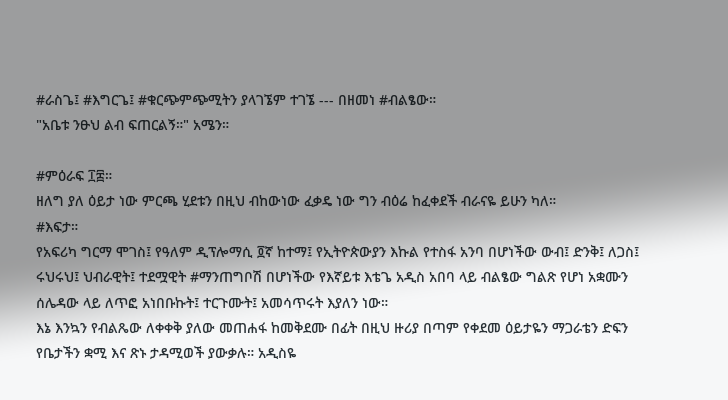#ራስጌ፤ #እግርጌ፤ #ቁርጭምጭሚትን ያላገኜም ተገኜ --- በዘመነ #ብልፄው።
"አቤቱ ንፁህ ልብ ፍጠርልኝ።" አሜን።

#ምዕራፍ ፲፰።
ዘለግ ያለ ዕይታ ነው ምርጫ ሂደቱን በዚህ ብከውነው ፈቃዴ ነው ግን ብዕሬ ከፈቀደች ብራናዬ ይሁን ካለ።
#እፍታ።
የአፍሪካ ግርማ ሞገስ፤ የዓለም ዲፕሎማሲ ፬ኛ ከተማ፤ የኢትዮጵውያን እኩል የተስፋ አንባ በሆነችው ውብ፤ ድንቅ፤ ለጋስ፤ ሩህሩህ፤ ህብራዊት፤ ተደሟዊት #ማንጠግቦሽ በሆነችው የእኛይቱ እቴጌ አዲስ አበባ ላይ ብልፄው ግልጽ የሆነ አቋሙን ሰሌዳው ላይ ለጥፎ አነበቡኩት፤ ተርጉሙት፤ አመሳጥሩት እያለን ነው።
እኔ እንኳን የብልጼው ለቀቀቅ ያለው መጠሐፋ ከመቅደሙ በፊት በዚህ ዙሪያ በጣም የቀደመ ዕይታዬን ማጋራቴን ድፍን የቤታችን ቋሚ እና ጽኑ ታዳሚወች ያውቃሉ። አዲስዬ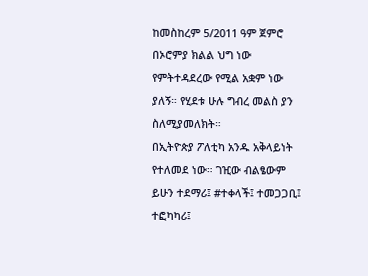ከመስከረም 5/2011 ዓም ጀምሮ በኦሮምያ ክልል ህግ ነው የምትተዳደረው የሚል አቋም ነው ያለኝ። የሂደቱ ሁሉ ግብረ መልስ ያን ስለሚያመለክት።
በኢትዮጵያ ፖለቲካ አንዱ አቅላይነት የተለመደ ነው። ገዢው ብልፄውም ይሁን ተደማሪ፤ #ተቀላች፤ ተመጋጋቢ፤ ተፎካካሪ፤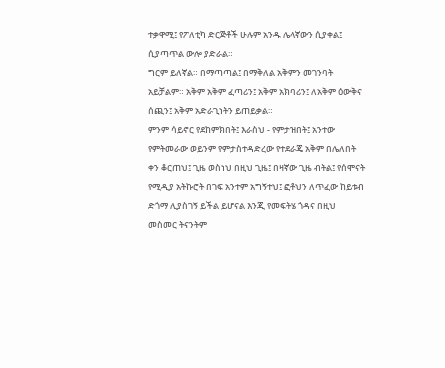ተቃዋሚ፤ የፖለቲካ ድርጅቶች ሁሉም አንዱ ሌላኛውን ሲያቀል፤ ሲያጣጥል ውሎ ያድራል።
ግርም ይለኛል። በማጣጣል፤ በማቅለል አቅምን መገንባት አይቻልም። አቅም አቅም ፈጣሪን፤ አቅም አክባሪን፤ ለአቅም ዕውቅና ሰጪን፤ አቅም አድራጊነትን ይጠይቃል።
ምንም ሳይኖር የደከምክበት፤ እራስህ - የምታዝበት፤ አንተው የምትመራው ወይንም የምታስተዳድረው የተደራጄ አቅም በሌለበት ቀን ቆርጠህ፤ ጊዜ ወስነህ በዚህ ጊዜ፤ በዛኛው ጊዜ ብትል፤ የሰሞናት የሚዲያ አትኩሮት በገፍ አንተም አግኝተህ፤ ፎቶህን ለጥፈው ከይቱብ ድጎማ ሊያስገኝ ይችል ይሆናል እንጂ የመፍትሄ ጎዳና በዚህ መስመር ትናንትም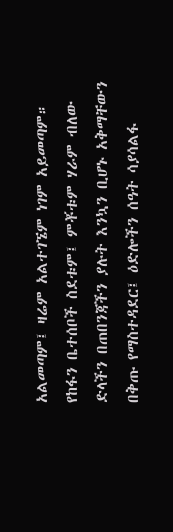አልመጣም፤ ዛሬም አልተገኜም ነገም አይመጣም።
የከፋን ቤተሰቦች ስደቱም፤ ምቾቱም ሃራም ብለው ድላችን በጠበንጃችን ያሉት እንኳን ቢሆኑ አቅማቸውን በቅጡ የማስተዳደር፤ ዕድሎችን ሰዓት ሳያሳልፋ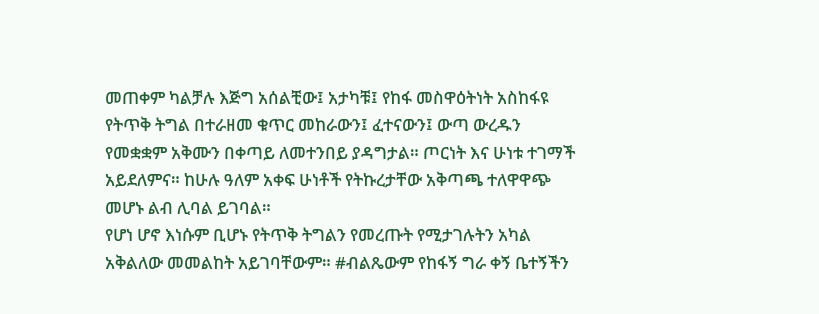መጠቀም ካልቻሉ እጅግ አሰልቺው፤ አታካቹ፤ የከፋ መስዋዕትነት አስከፋዩ የትጥቅ ትግል በተራዘመ ቁጥር መከራውን፤ ፈተናውን፤ ውጣ ውረዱን የመቋቋም አቅሙን በቀጣይ ለመተንበይ ያዳግታል። ጦርነት እና ሁነቱ ተገማች አይደለምና። ከሁሉ ዓለም አቀፍ ሁነቶች የትኩረታቸው አቅጣጫ ተለዋዋጭ መሆኑ ልብ ሊባል ይገባል።
የሆነ ሆኖ እነሱም ቢሆኑ የትጥቅ ትግልን የመረጡት የሚታገሉትን አካል አቅልለው መመልከት አይገባቸውም። #ብልጼውም የከፋኝ ግራ ቀኝ ቤተኝችን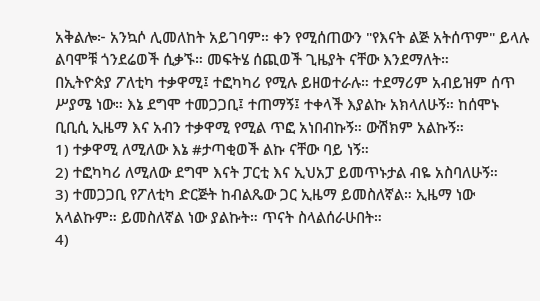አቅልሎ፦ አንኳሶ ሊመለከት አይገባም። ቀን የሚሰጠውን "የእናት ልጅ አትሰጥም" ይላሉ ልባሞቹ ጎንደሬወች ሲቃኙ። መፍትሄ ሰጪወች ጊዜያት ናቸው እንደማለት።
በኢትዮጵያ ፖለቲካ ተቃዋሚ፤ ተፎካካሪ የሚሉ ይዘወተራሉ። ተደማሪም አብይዝም ሰጥ ሥያሜ ነው። እኔ ደግሞ ተመጋጋቢ፤ ተጠማኝ፤ ተቀላች እያልኩ አክላለሁኝ። ከሰሞኑ ቢቢሲ ኢዜማ እና አብን ተቃዋሚ የሚል ጥፎ አነበብኩኝ። ውሽክም አልኩኝ።
1) ተቃዋሚ ለሚለው እኔ #ታጣቂወች ልኩ ናቸው ባይ ነኝ።
2) ተፎካካሪ ለሚለው ደግሞ እናት ፓርቲ እና ኢህአፓ ይመጥኑታል ብዬ አስባለሁኝ።
3) ተመጋጋቢ የፖለቲካ ድርጅት ከብልጼው ጋር ኢዜማ ይመስለኛል። ኢዜማ ነው አላልኩም። ይመስለኛል ነው ያልኩት። ጥናት ስላልሰራሁበት።
4)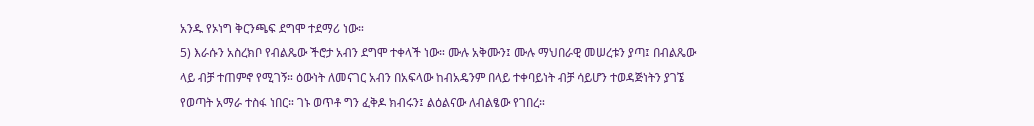አንዱ የኦነግ ቅርንጫፍ ደግሞ ተደማሪ ነው።
5) እራሱን አስረክቦ የብልጼው ችሮታ አብን ደግሞ ተቀላች ነው። ሙሉ አቅሙን፤ ሙሉ ማህበራዊ መሠረቱን ያጣ፤ በብልጼው ላይ ብቻ ተጠምኖ የሚገኝ። ዕውነት ለመናገር አብን በአፍላው ከብአዴንም በላይ ተቀባይነት ብቻ ሳይሆን ተወዳጅነትን ያገኜ የወጣት አማራ ተስፋ ነበር። ገኑ ወጥቶ ግን ፈቅዶ ክብሩን፤ ልዕልናው ለብልፄው የገበረ።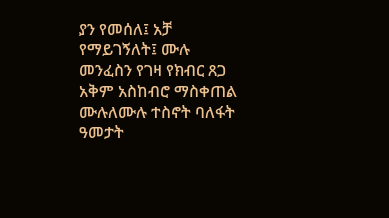ያን የመሰለ፤ አቻ የማይገኝለት፤ ሙሉ መንፈስን የገዛ የክብር ጸጋ አቅም አስከብሮ ማስቀጠል ሙሉለሙሉ ተስኖት ባለፋት ዓመታት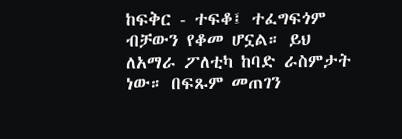ከፍቅር - ተፍቆ፤ ተፈግፍጎም ብቻውን የቆመ ሆኗል። ይህ ለአማራ ፖለቲካ ከባድ ራስምታት ነው። በፍጹም መጠገን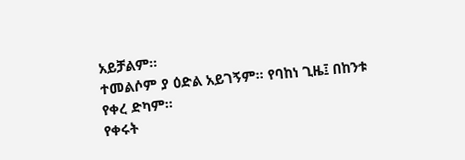አይቻልም።
ተመልሶም ያ ዕድል አይገኝም። የባከነ ጊዜ፤ በከንቱ የቀረ ድካም።
የቀሩት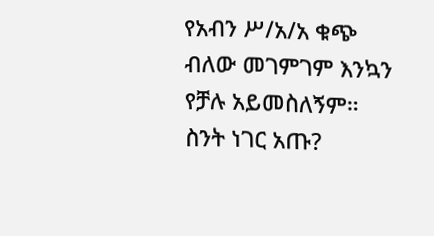የአብን ሥ/አ/አ ቁጭ ብለው መገምገም እንኳን የቻሉ አይመስለኝም። ስንት ነገር አጡ?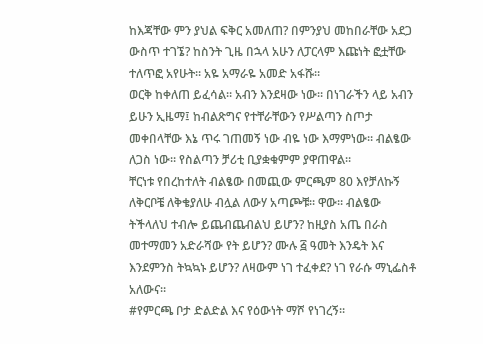ከእጃቸው ምን ያህል ፍቅር አመለጠ? በምንያህ መከበራቸው አደጋ ውስጥ ተገኜ? ከስንት ጊዜ በኋላ አሁን ለፓርላም እጩነት ፎቷቸው ተለጥፎ አየሁት። አዬ አማራዬ አመድ አፋሹ።
ወርቅ ከቀለጠ ይፈሳል። አብን እንደዛው ነው። በነገራችን ላይ አብን ይሁን ኢዜማ፤ ከብልጽግና የተቸራቸውን የሥልጣን ስጦታ መቀበላቸው እኔ ጥሩ ገጠመኝ ነው ብዬ ነው እማምነው። ብልፄው ለጋስ ነው። የስልጣን ቻሪቲ ቢያቋቁምም ያዋጠዋል።
ቸርነቱ የበረከተለት ብልፄው በመጪው ምርጫም 80 እየቻለኩኝ ለቅርቦቼ ለቅቄያለሁ ብሏል ለውሃ አጣጮቹ። ዋው። ብልፄው ትችላለህ ተብሎ ይጨብጨብልህ ይሆን? ከዚያስ አጤ በራስ መተማመን አድራሻው የት ይሆን? ሙሉ ፭ ዓመት እንዴት እና እንደምንስ ትኳኳኑ ይሆን? ለዛውም ነገ ተፈቀደ? ነገ የራሱ ማኒፌስቶ አለውና።
#የምርጫ ቦታ ድልድል እና የዕውነት ማሾ የነገረኝ።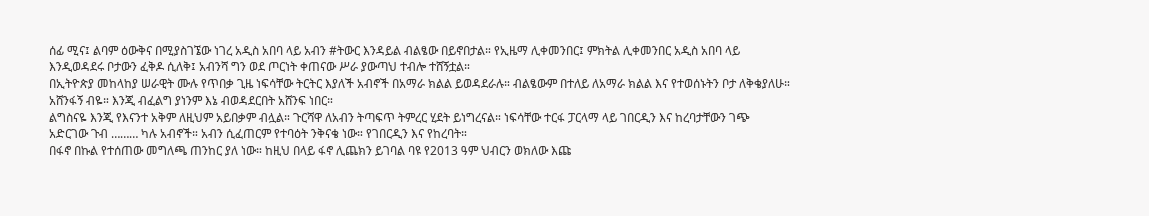ሰፊ ሚና፤ ልባም ዕውቅና በሚያስገኜው ነገረ አዲስ አበባ ላይ አብን #ትውር እንዳይል ብልፄው በይኖበታል። የኢዜማ ሊቀመንበር፤ ምክትል ሊቀመንበር አዲስ አበባ ላይ እንዲወዳደሩ ቦታውን ፈቅዶ ሲለቅ፤ አብንሻ ግን ወደ ጦርነት ቀጠናው ሥራ ያውጣህ ተብሎ ተሸኝቷል።
በኢትዮጵያ መከላከያ ሠራዊት ሙሉ የጥበቃ ጊዜ ነፍሳቸው ትርትር እያለች አብኖች በአማራ ክልል ይወዳደራሉ። ብልፄውም በተለይ ለአማራ ክልል እና የተወሰኑትን ቦታ ለቅቄያለሁ። አሸንፋኝ ብዬ። እንጂ ብፈልግ ያነንም እኔ ብወዳደርበት አሸንፍ ነበር።
ልግስናዬ እንጂ የእናንተ አቅም ለዚህም አይበቃም ብሏል። ጉርሻዋ ለአብን ትጣፍጥ ትምረር ሂደት ይነግረናል። ነፍሳቸው ተርፋ ፓርላማ ላይ ገበርዲን እና ከረባታቸውን ገጭ አድርገው ጉብ ……… ካሉ አብኖች። አብን ሲፈጠርም የተባዕት ንቅናቄ ነው። የገበርዲን እና የከረባት።
በፋኖ በኩል የተሰጠው መግለጫ ጠንከር ያለ ነው። ከዚህ በላይ ፋኖ ሊጨክን ይገባል ባዩ የ2013 ዓም ህብርን ወክለው እጩ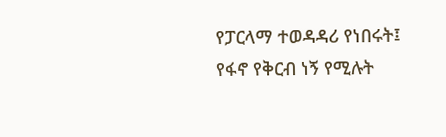የፓርላማ ተወዳዳሪ የነበሩት፤ የፋኖ የቅርብ ነኝ የሚሉት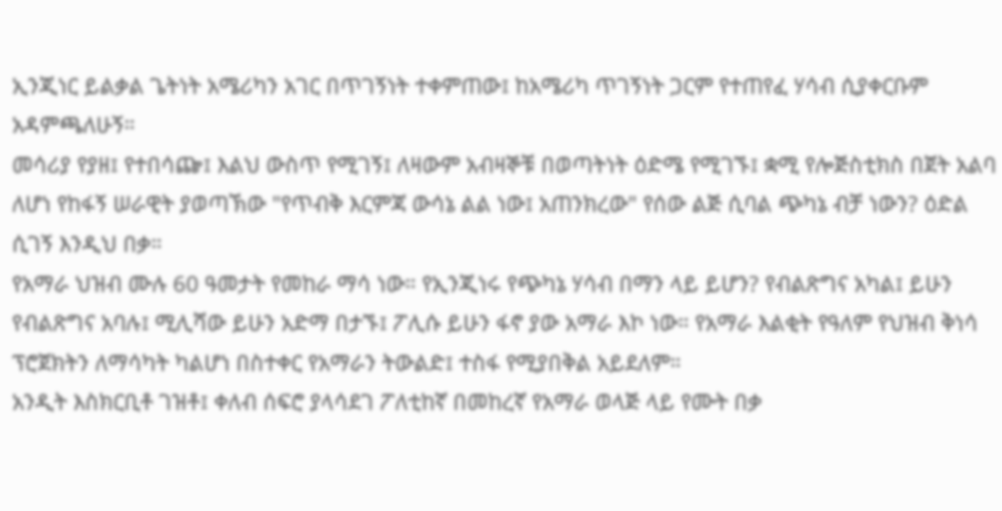ኢንጂነር ይልቃል ጌትነት አሜሪካን አገር በጥገኝነት ተቀምጠው፤ ከአሜሪካ ጥገኝነት ጋርም የተጠየፈ ሃሳብ ሲያቀርቡም አዳምጫለሁኝ።
መሳሪያ የያዘ፤ የተበሳጬ፤ እልህ ውስጥ የሚገኝ፤ ለዛውም አብዛኞቹ በወጣትነት ዕድሜ የሚገኙ፤ ቋሚ የሎጅስቲክስ በጀት አልባ ለሆነ የከፋኝ ሠራዊት ያወጣኽው "የጥብቅ እርምጃ ውሳኔ ልል ነው፤ አጠንክረው" የሰው ልጅ ሲባል ጭካኔ ብቻ ነውን? ዕድል ሲገኝ እንዲህ በቃ።
የአማራ ህዝብ ሙሉ 60 ዓመታት የመከራ ማሳ ነው። የኢንጂነሩ የጭካኔ ሃሳብ በማን ላይ ይሆን? የብልጽግና አካል፤ ይሁን የብልጽግና አባሉ፤ ሚሊሻው ይሁን አድማ በታኙ፤ ፖሊሱ ይሁን ፋኖ ያው አማራ እኮ ነው። የአማራ እልቂት የዓለም የህዝብ ቅነሳ ፕሮጀክትን ለማሳካት ካልሆነ በስተቀር የአማራን ትውልድ፤ ተስፋ የሚያበቅል አይደለም።
አንዲት እስክርቢቶ ገዝቶ፤ ቀለብ ሰፍሮ ያላሳደገ ፖለቲከኛ በመከረኛ የአማራ ወላጅ ላይ የሙት በቃ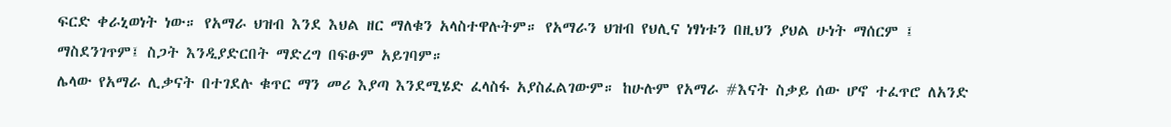ፍርድ ቀራኒወነት ነው። የአማራ ህዝብ እንደ እህል ዘር ማለቁን አላስተዋሉትም። የአማራን ህዝብ የህሊና ነፃነቱን በዚህን ያህል ሁነት ማሰርም ፤ ማስደንገጥም፤ ስጋት እንዲያድርበት ማድረግ በፍፁም አይገባም።
ሌላው የአማራ ሊቃናት በተገደሉ ቁጥር ማን መሪ እያጣ እንደሚሄድ ፈላስፋ አያስፈልገውም። ከሁሉም የአማራ #እናት ስቃይ ሰው ሆኖ ተፈጥሮ ለአንድ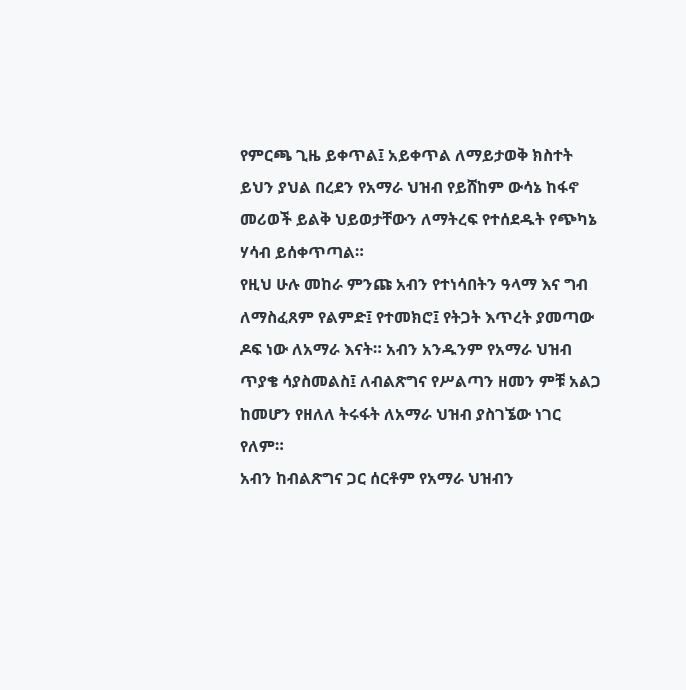የምርጫ ጊዜ ይቀጥል፤ አይቀጥል ለማይታወቅ ክስተት ይህን ያህል በረደን የአማራ ህዝብ የይሸከም ውሳኔ ከፋኖ መሪወች ይልቅ ህይወታቸውን ለማትረፍ የተሰደዱት የጭካኔ ሃሳብ ይሰቀጥጣል።
የዚህ ሁሉ መከራ ምንጩ አብን የተነሳበትን ዓላማ እና ግብ ለማስፈጸም የልምድ፤ የተመክሮ፤ የትጋት እጥረት ያመጣው ዶፍ ነው ለአማራ እናት። አብን አንዱንም የአማራ ህዝብ ጥያቄ ሳያስመልስ፤ ለብልጽግና የሥልጣን ዘመን ምቹ አልጋ ከመሆን የዘለለ ትሩፋት ለአማራ ህዝብ ያስገኜው ነገር የለም።
አብን ከብልጽግና ጋር ሰርቶም የአማራ ህዝብን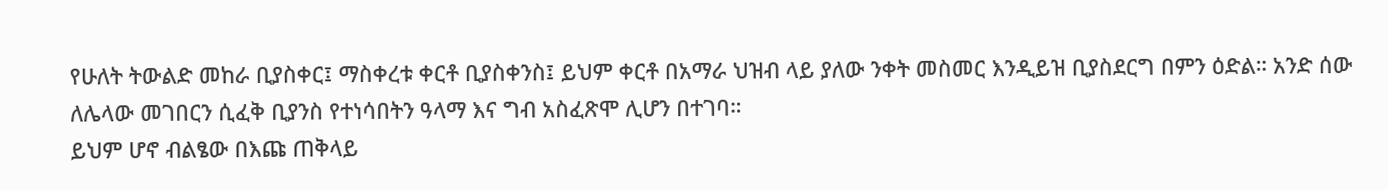የሁለት ትውልድ መከራ ቢያስቀር፤ ማስቀረቱ ቀርቶ ቢያስቀንስ፤ ይህም ቀርቶ በአማራ ህዝብ ላይ ያለው ንቀት መስመር እንዲይዝ ቢያስደርግ በምን ዕድል። አንድ ሰው ለሌላው መገበርን ሲፈቅ ቢያንስ የተነሳበትን ዓላማ እና ግብ አስፈጽሞ ሊሆን በተገባ።
ይህም ሆኖ ብልፄው በእጩ ጠቅላይ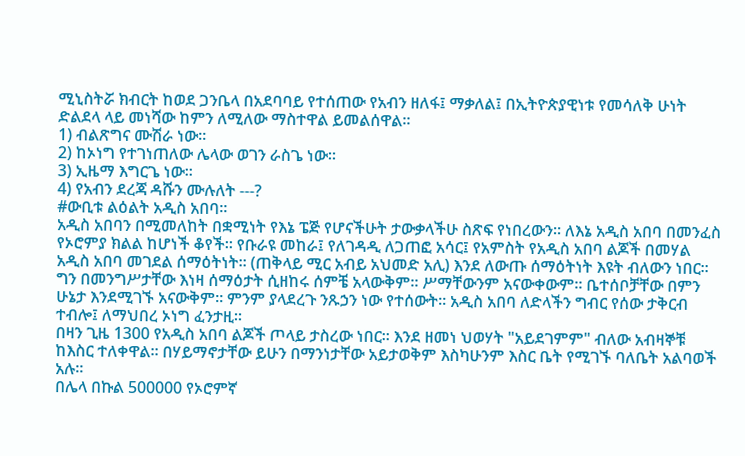ሚኒስትሯ ክብርት ከወደ ጋንቤላ በአደባባይ የተሰጠው የአብን ዘለፋ፤ ማቃለል፤ በኢትዮጵያዊነቱ የመሳለቅ ሁነት ድልደላ ላይ መነሻው ከምን ለሚለው ማስተዋል ይመልሰዋል።
1) ብልጽግና ሙሽራ ነው።
2) ከኦነግ የተገነጠለው ሌላው ወገን ራስጌ ነው።
3) ኢዜማ እግርጌ ነው።
4) የአብን ደረጃ ዳሹን ሙሉለት ---?
#ውቢቱ ልዕልት አዲስ አበባ።
አዲስ አበባን በሚመለከት በቋሚነት የእኔ ፔጅ የሆናችሁት ታውቃላችሁ ስጽፍ የነበረውን። ለእኔ አዲስ አበባ በመንፈስ የኦሮምያ ክልል ከሆነች ቆየች። የቡራዩ መከራ፤ የለገዳዲ ለጋጠፎ አሳር፤ የአምስት የአዲስ አበባ ልጆች በመሃል አዲስ አበባ መገደል ሰማዕትነት። (ጠቅላይ ሚር አብይ አህመድ አሊ) እንደ ለውጡ ሰማዕትነት እዩት ብለውን ነበር።
ግን በመንግሥታቸው እነዛ ሰማዕታት ሲዘከሩ ሰምቼ አላውቅም። ሥማቸውንም አናውቀውም። ቤተሰቦቻቸው በምን ሁኔታ እንደሚገኙ አናውቅም። ምንም ያላደረጉ ንጹኃን ነው የተሰውት። አዲስ አበባ ለድላችን ግብር የሰው ታቅርብ ተብሎ፤ ለማህበረ ኦነግ ፈንታዚ።
በዛን ጊዜ 1300 የአዲስ አበባ ልጆች ጦላይ ታስረው ነበር። እንደ ዘመነ ህወሃት "አይደገምም" ብለው አብዛኞቹ ከእስር ተለቀዋል። በሃይማኖታቸው ይሁን በማንነታቸው አይታወቅም እስካሁንም እስር ቤት የሚገኙ ባለቤት አልባወች አሉ።
በሌላ በኩል 500000 የኦሮምኛ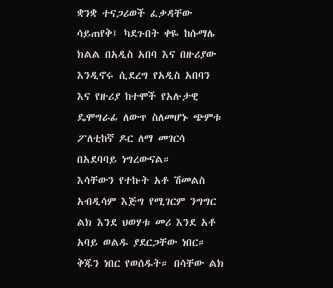ቋንቋ ተናጋሪወች ፈቃዳቸው ሳይጠየቅ፤ ካደጉበት ቀዬ ከሱማሌ ክልል በአዲስ አበባ እና በዙሪያው እንዲኖሩ ሲደረግ የአዲስ አበባን እና የዙሪያ ከተሞች የአሉታዊ ዴሞግራፊ ለውጥ ስለመሆኑ ጭምቱ ፖለቲከኛ ዶር ለማ መገርሳ በአደባባይ ነግረውናል።
እሳቸውን የተኩት አቶ ሽመልስ አብዲሳም እጅግ የሚገርም ንግግር ልክ እንደ ህወሃቱ መሪ እንደ አቶ አባይ ወልዱ ያደርጋቸው ነበር። ቅጁን ነበር የወሰዱት። በሳቸው ልክ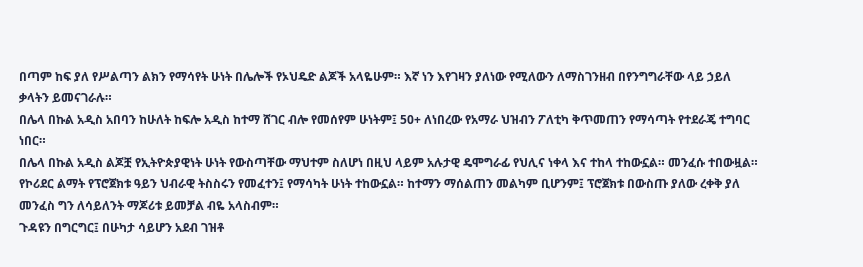በጣም ከፍ ያለ የሥልጣን ልክን የማሳየት ሁነት በሌሎች የኦህዴድ ልጆች አላዬሁም። እኛ ነን እየገዛን ያለነው የሚለውን ለማስገንዘብ በየንግግራቸው ላይ ኃይለ ቃላትን ይመናገራሉ።
በሌላ በኩል አዲስ አበባን ከሁለት ከፍሎ አዲስ ከተማ ሸገር ብሎ የመሰየም ሁነትም፤ 50+ ለነበረው የአማራ ህዝብን ፖለቲካ ቅጥመጠን የማሳጣት የተደራጄ ተግባር ነበር።
በሌላ በኩል አዲስ ልጆቿ የኢትዮጵያዊነት ሁነት የውስጣቸው ማህተም ስለሆነ በዚህ ላይም አሉታዊ ዴሞግራፊ የህሊና ነቀላ እና ተከላ ተከውኗል። መንፈሱ ተበውዟል። የኮሪደር ልማት የፕሮጀክቱ ዓይን ህብራዊ ትስስሩን የመፈተን፤ የማሳካት ሁነት ተከውኗል። ከተማን ማሰልጠን መልካም ቢሆንም፤ ፕሮጀክቱ በውስጡ ያለው ረቀቅ ያለ መንፈስ ግን ለሳይለንት ማጆሪቱ ይመቻል ብዬ አላስብም።
ጉዳዩን በግርግር፤ በሁካታ ሳይሆን አደብ ገዝቶ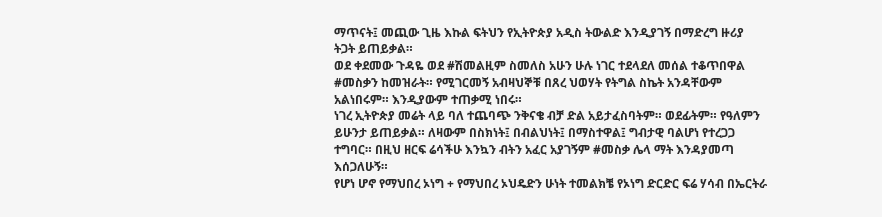ማጥናት፤ መጪው ጊዜ እኩል ፍትህን የኢትዮጵያ አዲስ ትውልድ እንዲያገኝ በማድረግ ዙሪያ ትጋት ይጠይቃል።
ወደ ቀደመው ጉዳዬ ወደ #ሽመልዚም ስመለስ አሁን ሁሉ ነገር ተደላደለ መሰል ተቆጥበዋል #መስቃን ከመዝራት። የሚገርመኝ አብዛህኞቹ በጸረ ህወሃት የትግል ስኬት አንዳቸውም አልነበሩም። እንዲያውም ተጠቃሚ ነበሩ።
ነገረ ኢትዮጵያ መሬት ላይ ባለ ተጨባጭ ንቅናቄ ብቻ ድል አይታፈስባትም። ወደፊትም። የዓለምን ይሁንታ ይጠይቃል። ለዛውም በስክነት፤ በብልህነት፤ በማስተዋል፤ ግብታዊ ባልሆነ የተረጋጋ ተግባር። በዚህ ዘርፍ ሬሳችሁ እንኳን ብትን አፈር አያገኝም #መስቃ ሌላ ማት እንዳያመጣ እሰጋለሁኝ።
የሆነ ሆኖ የማህበረ ኦነግ + የማህበረ ኦህዴድን ሁነት ተመልክቼ የኦነግ ድርድር ፍሬ ሃሳብ በኤርትራ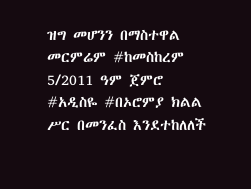ዝግ መሆንን በማስተዋል መርምሬም #ከመስከረም 5/2011 ዓም ጀምሮ #አዲስዬ #በኦሮምያ ክልል ሥር በመንፈስ እንደተከለለች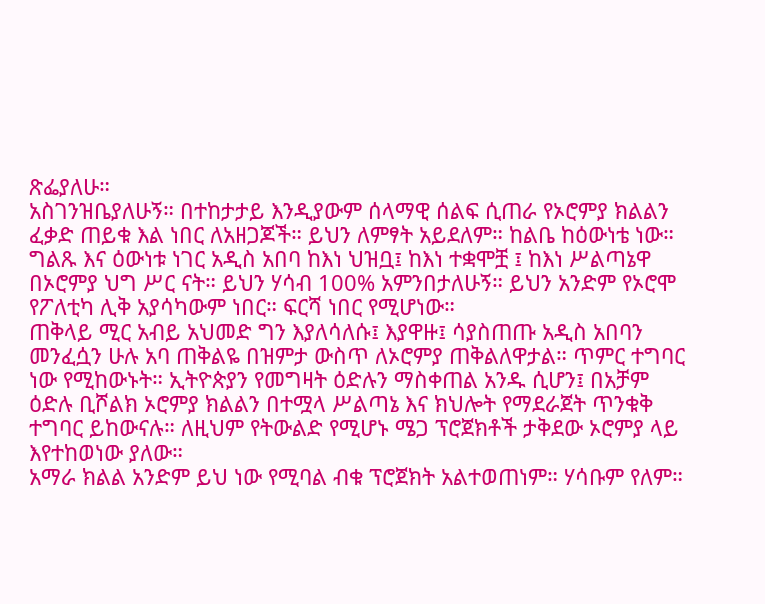ጽፌያለሁ።
አስገንዝቤያለሁኝ። በተከታታይ እንዲያውም ሰላማዊ ሰልፍ ሲጠራ የኦሮምያ ክልልን ፈቃድ ጠይቁ እል ነበር ለአዘጋጆች። ይህን ለምፃት አይደለም። ከልቤ ከዕውነቴ ነው። ግልጹ እና ዕውነቱ ነገር አዲስ አበባ ከእነ ህዝቧ፤ ከእነ ተቋሞቿ ፤ ከእነ ሥልጣኔዋ በኦሮምያ ህግ ሥር ናት። ይህን ሃሳብ 100% አምንበታለሁኝ። ይህን አንድም የኦሮሞ የፖለቲካ ሊቅ አያሳካውም ነበር። ፍርሻ ነበር የሚሆነው።
ጠቅላይ ሚር አብይ አህመድ ግን እያለሳለሱ፤ እያዋዙ፤ ሳያስጠጡ አዲስ አበባን መንፈሷን ሁሉ አባ ጠቅልዬ በዝምታ ውስጥ ለኦሮምያ ጠቅልለዋታል። ጥምር ተግባር ነው የሚከውኑት። ኢትዮጵያን የመግዛት ዕድሉን ማስቀጠል አንዱ ሲሆን፤ በአቻም ዕድሉ ቢሾልክ ኦሮምያ ክልልን በተሟላ ሥልጣኔ እና ክህሎት የማደራጀት ጥንቁቅ ተግባር ይከውናሉ። ለዚህም የትውልድ የሚሆኑ ሜጋ ፕሮጀክቶች ታቅደው ኦሮምያ ላይ እየተከወነው ያለው።
አማራ ክልል አንድም ይህ ነው የሚባል ብቁ ፕሮጀክት አልተወጠነም። ሃሳቡም የለም።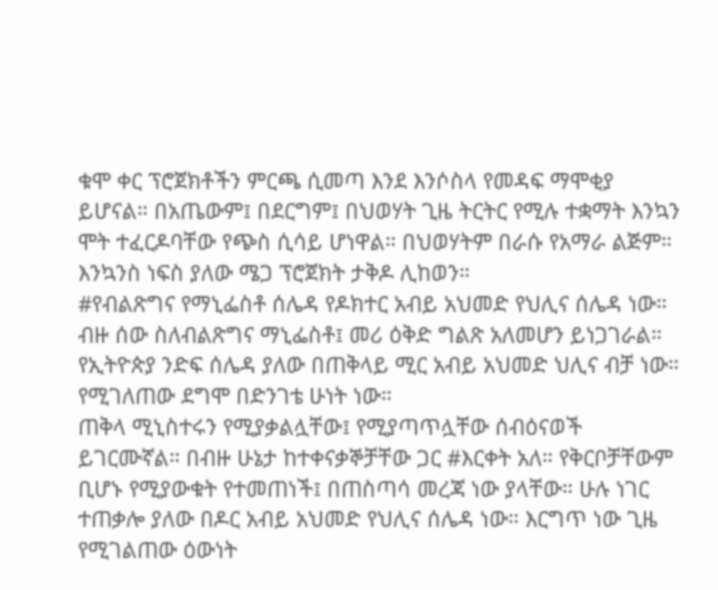ቁሞ ቀር ፕሮጀክቶችን ምርጫ ሲመጣ እንደ እንሶስላ የመዳፍ ማሞቂያ ይሆናል። በአጤውም፤ በደርግም፤ በህወሃት ጊዜ ትርትር የሚሉ ተቋማት እንኳን ሞት ተፈርዶባቸው የጭስ ሲሳይ ሆነዋል። በህወሃትም በራሱ የአማራ ልጅም። እንኳንስ ነፍስ ያለው ሜጋ ፕሮጀክት ታቅዶ ሊከወን።
#የብልጽግና የማኒፌስቶ ሰሌዳ የዶክተር አብይ አህመድ የህሊና ሰሌዳ ነው።
ብዙ ሰው ስለብልጽግና ማኒፌስቶ፤ መሪ ዕቅድ ግልጽ አለመሆን ይነጋገራል። የኢትዮጵያ ንድፍ ሰሌዳ ያለው በጠቅላይ ሚር አብይ አህመድ ህሊና ብቻ ነው። የሚገለጠው ደግሞ በድንገቴ ሁነት ነው።
ጠቅላ ሚኒስተሩን የሚያቃልሏቸው፤ የሚያጣጥሏቸው ሰብዕናወች ይገርሙኛል። በብዙ ሁኔታ ከተቀናቃኞቻቸው ጋር #እርቀት አለ። የቅርቦቻቸውም ቢሆኑ የሚያውቁት የተመጠነች፤ በጠስጣሳ መረጃ ነው ያላቸው። ሁሉ ነገር ተጠቃሎ ያለው በዶር አብይ አህመድ የህሊና ሰሌዳ ነው። እርግጥ ነው ጊዜ የሚገልጠው ዕውነት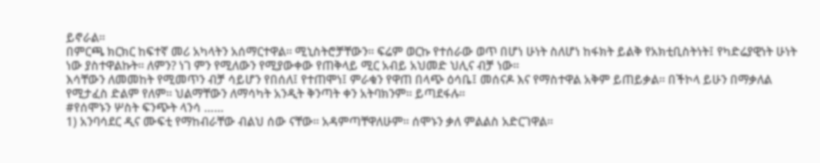ይኖራል።
በምርጫ ክርክር ከፍተኛ መሪ አካላትን አሰማርተዋል። ሚኒስትሮቻቸውን። ፍሬም ወርኩ የተሰራው ወጥ በሆነ ሁነት ስለሆነ ከፋክት ይልቅ የአክቲቢስትነት፤ የካድሬያዊነት ሁነት ነው ያስተዋልኩት። ለምን? ነገ ምን የሚለውን የሚያውቀው የጠቅላይ ሚር አብይ አህመድ ህሊና ብቻ ነው።
እሳቸውን ለመመከት የሚመጥን ብቻ ሳይሆን የበሰለ፤ የተጠሞነ፤ ምራቁን የዋጠ በላጭ ዕሳቤ፤ መሰናዶ እና የማስተዋል አቅም ይጠይቃል። በችኮላ ይሁን በማቃለል የሚታፈስ ድልም የለም። ህልማቸውን ለማሳካት አንዲት ቅንጣት ቀን አትባክንም። ይጣደፋሉ።
#የሰሞኑን ሦስት ፍንጭት ላንሳ ……
1) አንባሳደር ዲና ሙፍቲ የማከብራቸው ብልህ ሰው ናቸው። አዳምጣቸዋለሁም። ሰሞኑን ቃለ ምልልስ አድርገዋል።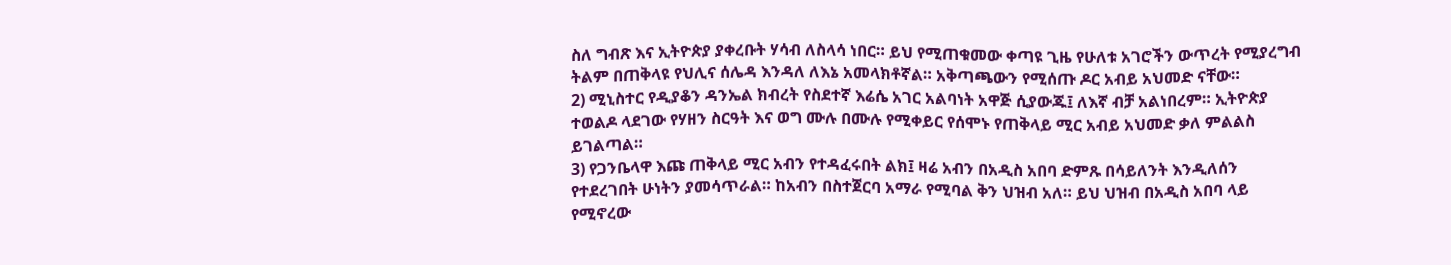ስለ ግብጽ እና ኢትዮጵያ ያቀረቡት ሃሳብ ለስላሳ ነበር። ይህ የሚጠቁመው ቀጣዩ ጊዜ የሁለቱ አገሮችን ውጥረት የሚያረግብ ትልም በጠቅላዩ የህሊና ሰሌዳ እንዳለ ለእኔ አመላክቶኛል። አቅጣጫውን የሚሰጡ ዶር አብይ አህመድ ናቸው።
2) ሚኒስተር የዲያቆን ዳንኤል ክብረት የስደተኛ እሬሴ አገር አልባነት አዋጅ ሲያውጁ፤ ለእኛ ብቻ አልነበረም። ኢትዮጵያ ተወልዶ ላደገው የሃዘን ስርዓት እና ወግ ሙሉ በሙሉ የሚቀይር የሰሞኑ የጠቅላይ ሚር አብይ አህመድ ቃለ ምልልስ ይገልጣል።
3) የጋንቤላዋ እጩ ጠቅላይ ሚር አብን የተዳፈሩበት ልክ፤ ዛሬ አብን በአዲስ አበባ ድምጹ በሳይለንት እንዲለሰን የተደረገበት ሁነትን ያመሳጥራል። ከአብን በስተጀርባ አማራ የሚባል ቅን ህዝብ አለ። ይህ ህዝብ በአዲስ አበባ ላይ የሚኖረው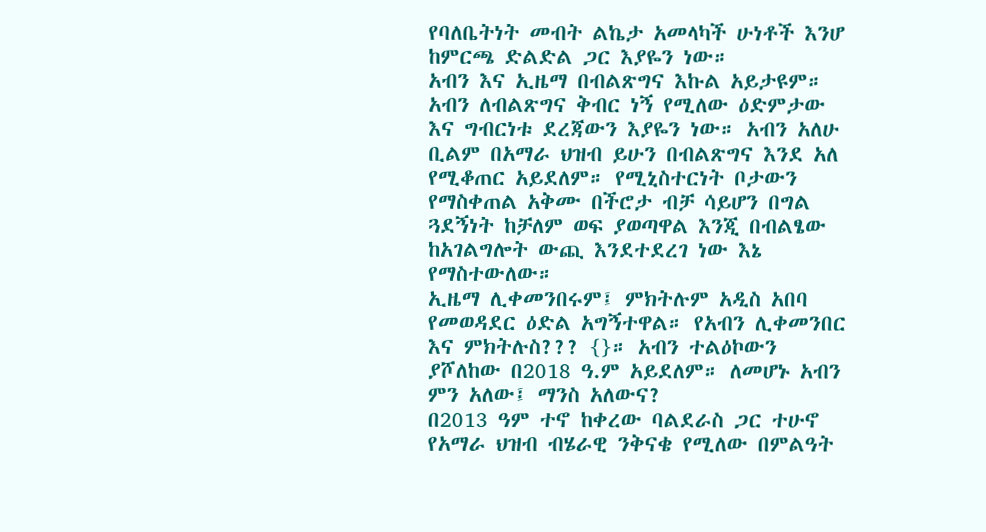የባለቤትነት መብት ልኬታ አመላካች ሁነቶች እንሆ ከምርጫ ድልድል ጋር እያዬን ነው።
አብን እና ኢዜማ በብልጽግና እኩል አይታዩም። አብን ለብልጽግና ቅብር ነኝ የሚለው ዕድምታው እና ግብርነቱ ደረጃውን እያዬን ነው። አብን አለሁ ቢልም በአማራ ህዝብ ይሁን በብልጽግና እንደ አለ የሚቆጠር አይደለም። የሚኒስተርነት ቦታውን የማስቀጠል አቅሙ በችሮታ ብቻ ሳይሆን በግል ጓደኝነት ከቻለም ወፍ ያወጣዋል እንጂ በብልፄው ከአገልግሎት ውጪ እንደተደረገ ነው እኔ የማስተውለው።
ኢዜማ ሊቀመንበሩም፤ ምክትሉም አዲስ አበባ የመወዳደር ዕድል አግኝተዋል። የአብን ሊቀመንበር እና ምክትሉስ??? {}። አብን ተልዕኮውን ያሾለከው በ2018 ዓ.ም አይደለም። ለመሆኑ አብን ምን አለው፤ ማንስ አለውና?
በ2013 ዓም ተኖ ከቀረው ባልደራስ ጋር ተሁኖ የአማራ ህዝብ ብሄራዊ ንቅናቄ የሚለው በምልዓት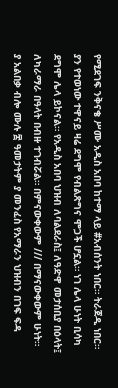የሚደገፍ ንቅናቄ ሥሙ አዲስ አበባ ከተማ ላይ #አብሰንት ነበር። ትራጀዲ ነበር።
ያን የተወነው ተዋናይ ዛሬ ደግሞ የብልጽግና ሞጋች ሆኗል። ነገ ሌላ ሁነት ቢሳካ ደግሞ ሌላ ይኮናል። የአዲስ አበባ ህዝብ ለባልደራስ፤ ለዓድዋ መታሰቢያ በዕላት፤ ለካራማራ በዓላት በብዙ ተገብሯል። በምናውቀውም /// በማናውቀውም ሁነት።
ያ አልበቃ ብሎ ሙሉ ፰ ዓመታትም ያ መንፈስ የአማራን ህዝብን በገፍ ፍዳ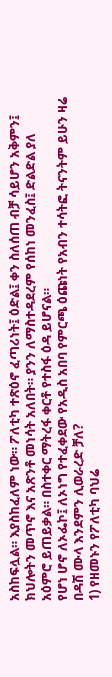አስከፍሏል። እያስከፈለም ነው። ፖለቲካ ተጽዕኖ ፈጣሪነት፤ ዕድል፤ ቀን ስለሰጠ ብቻ ሳይሆን አቅምን፤ ክህሎትን መጥኖ እና አጽንቶ መነሳት አለበት። ያንን ለማስተዳደረም የሰከነ መንፈስ፤ ድልድል ያለ አዕምሮ ይጠይቃል። በስተቀር ማትረፋ ቀርቶ የተስፋ ዕዳ ይሆናል።
የሆነ ሆኖ ለኦፌኮ፤ ለኦነግ የተፈቀደው የአዲስ አበባ የምርጫ ዕጩነት የአብን ተሳትፎ ትናንትም ይሁን ዛሬ በዳሽ ሙላ እንደምን ሊወራረድ ቻለ?
1) የዘመኑን የፖለቲካ ባህሬ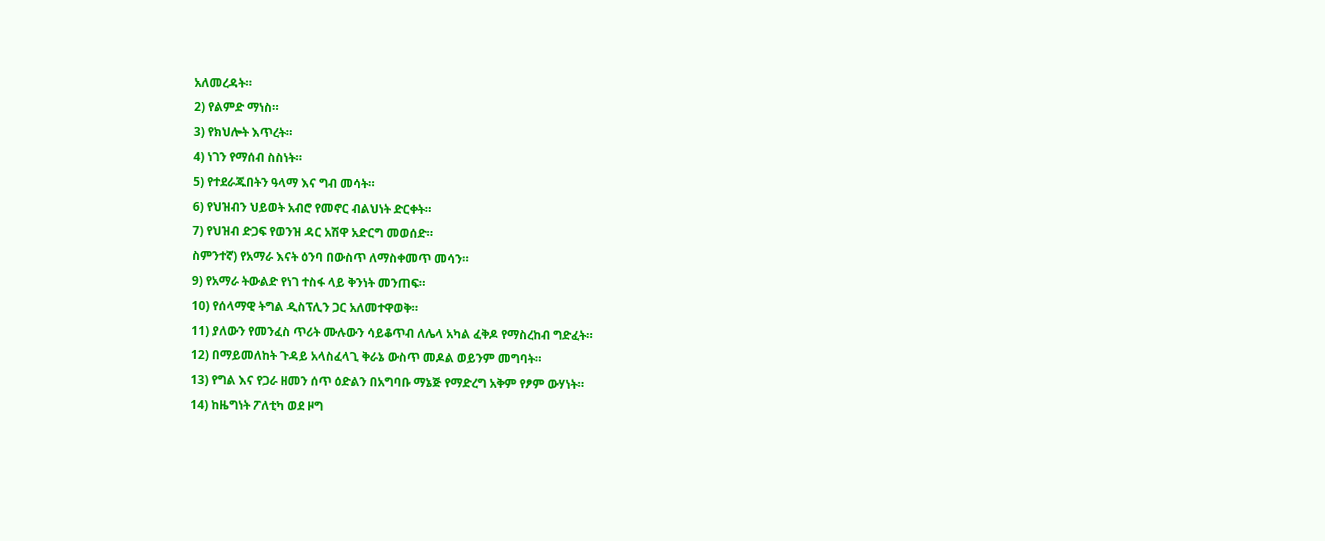አለመረዳት።
2) የልምድ ማነስ።
3) የክህሎት እጥረት።
4) ነገን የማሰብ ስስነት።
5) የተደራጁበትን ዓላማ እና ግብ መሳት።
6) የህዝብን ህይወት አብሮ የመኖር ብልህነት ድርቀት።
7) የህዝብ ድጋፍ የወንዝ ዳር አሽዋ አድርግ መወሰድ።
ስምንተኛ) የአማራ እናት ዕንባ በውስጥ ለማስቀመጥ መሳን።
9) የአማራ ትውልድ የነገ ተስፋ ላይ ቅንነት መንጠፍ።
10) የሰላማዊ ትግል ዲስፕሊን ጋር አለመተዋወቅ።
11) ያለውን የመንፈስ ጥሪት ሙሉውን ሳይቆጥብ ለሌላ አካል ፈቅዶ የማስረከብ ግድፈት።
12) በማይመለከት ጉዳይ አላስፈላጊ ቅራኔ ውስጥ መዶል ወይንም መግባት።
13) የግል እና የጋራ ዘመን ሰጥ ዕድልን በአግባቡ ማኔጅ የማድረግ አቅም የፆም ውሃነት።
14) ከዜግነት ፖለቲካ ወደ ዞግ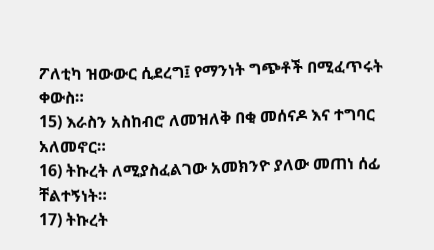ፖለቲካ ዝውውር ሲደረግ፤ የማንነት ግጭቶች በሚፈጥሩት ቀውስ።
15) እራስን አስከብሮ ለመዝለቅ በቂ መሰናዶ እና ተግባር አለመኖር።
16) ትኩረት ለሚያስፈልገው አመክንዮ ያለው መጠነ ሰፊ ቸልተኝነት።
17) ትኩረት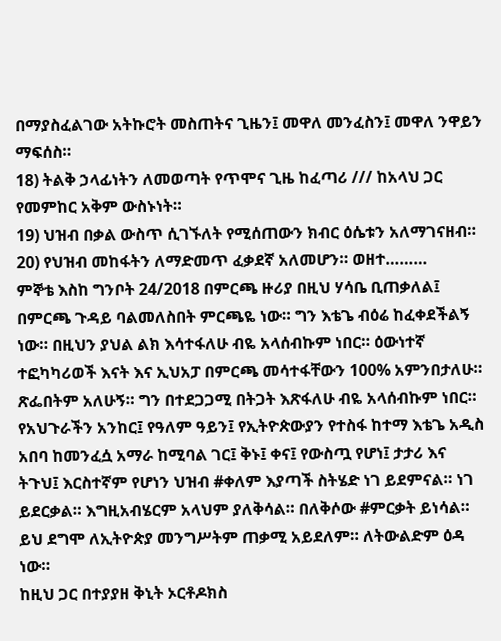በማያስፈልገው አትኩሮት መስጠትና ጊዜን፤ መዋለ መንፈስን፤ መዋለ ንዋይን ማፍሰስ።
18) ትልቅ ኃላፊነትን ለመወጣት የጥሞና ጊዜ ከፈጣሪ /// ከአላህ ጋር የመምከር አቅም ውስኑነት።
19) ህዝብ በቃል ውስጥ ሲገኙለት የሚሰጠውን ክብር ዕሴቱን አለማገናዘብ።
20) የህዝብ መከፋትን ለማድመጥ ፈቃደኛ አለመሆን። ወዘተ………
ምኞቴ እስከ ግንቦት 24/2018 በምርጫ ዙሪያ በዚህ ሃሳቤ ቢጠቃለል፤ በምርጫ ጉዳይ ባልመለስበት ምርጫዬ ነው። ግን እቴጌ ብዕሬ ከፈቀደችልኝ ነው። በዚህን ያህል ልክ እሳተፋለሁ ብዬ አላሰብኩም ነበር። ዕውነተኛ ተፎካካሪወች እናት እና ኢህአፓ በምርጫ መሳተፋቸውን 100% አምንበታለሁ። ጽፌበትም አለሁኝ። ግን በተደጋጋሚ በትጋት እጽፋለሁ ብዬ አላሰብኩም ነበር።
የአህጉራችን አንከር፤ የዓለም ዓይን፤ የኢትዮጵውያን የተስፋ ከተማ እቴጌ አዲስ አበባ ከመንፈሷ አማራ ከሚባል ገር፤ ቅኑ፤ ቀና፤ የውስጧ የሆነ፤ ታታሪ እና ትጉህ፤ እርስተኛም የሆነን ህዝብ #ቀለም እያጣች ስትሄድ ነገ ይደምናል። ነገ ይደርቃል። እግዚአብሄርም አላህም ያለቅሳል። በለቅሶው #ምርቃት ይነሳል። ይህ ደግሞ ለኢትዮጵያ መንግሥትም ጠቃሚ አይደለም። ለትውልድም ዕዳ ነው።
ከዚህ ጋር በተያያዘ ቅኒት ኦርቶዶክስ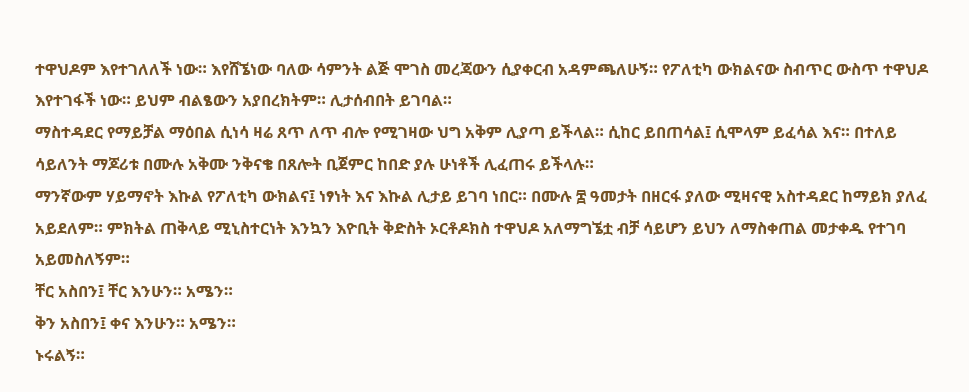ተዋህዶም እየተገለለች ነው። እየሸኜነው ባለው ሳምንት ልጅ ሞገስ መረጃውን ሲያቀርብ አዳምጫለሁኝ። የፖለቲካ ውክልናው ስብጥር ውስጥ ተዋህዶ እየተገፋች ነው። ይህም ብልፄውን አያበረክትም። ሊታሰብበት ይገባል።
ማስተዳደር የማይቻል ማዕበል ሲነሳ ዛሬ ጸጥ ለጥ ብሎ የሚገዛው ህግ አቅም ሊያጣ ይችላል። ሲከር ይበጠሳል፤ ሲሞላም ይፈሳል እና። በተለይ ሳይለንት ማጆሪቱ በሙሉ አቅሙ ንቅናቄ በጸሎት ቢጀምር ከበድ ያሉ ሁነቶች ሊፈጠሩ ይችላሉ።
ማንኛውም ሃይማኖት እኩል የፖለቲካ ውክልና፤ ነፃነት እና እኩል ሊታይ ይገባ ነበር። በሙሉ ፰ ዓመታት በዘርፋ ያለው ሚዛናዊ አስተዳደር ከማይክ ያለፈ አይደለም። ምክትል ጠቅላይ ሚኒስተርነት እንኳን እዮቢት ቅድስት ኦርቶዶክስ ተዋህዶ አለማግኜቷ ብቻ ሳይሆን ይህን ለማስቀጠል መታቀዱ የተገባ አይመስለኝም።
ቸር አስበን፤ ቸር እንሁን። አሜን።
ቅን አስበን፤ ቀና እንሁን። አሜን።
ኑሩልኝ።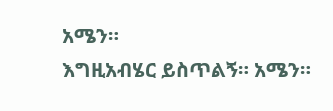አሜን።
እግዚአብሄር ይስጥልኝ። አሜን።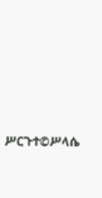ሥርጉተ©ሥላሴ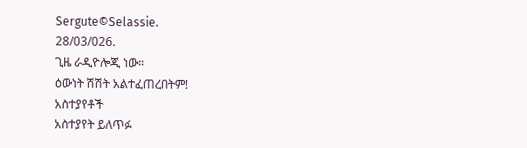Sergute©Selassie.
28/03/026.
ጊዜ ራዲዮሎጂ ነው።
ዕውነት ሽሽት አልተፈጠረበትም!
አስተያየቶች
አስተያየት ይለጥፉ